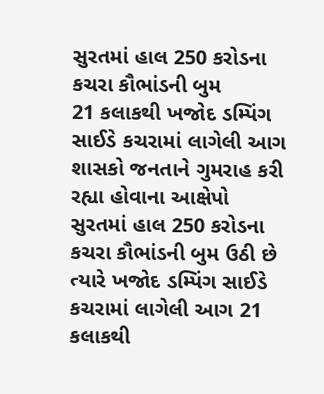સુરતમાં હાલ 250 કરોડના કચરા કૌભાંડની બુમ
21 કલાકથી ખજોદ ડમ્પિંગ સાઈડે કચરામાં લાગેલી આગ
શાસકો જનતાને ગુમરાહ કરી રહ્યા હોવાના આક્ષેપો
સુરતમાં હાલ 250 કરોડના કચરા કૌભાંડની બુમ ઉઠી છે ત્યારે ખજોદ ડમ્પિંગ સાઈડે કચરામાં લાગેલી આગ 21 કલાકથી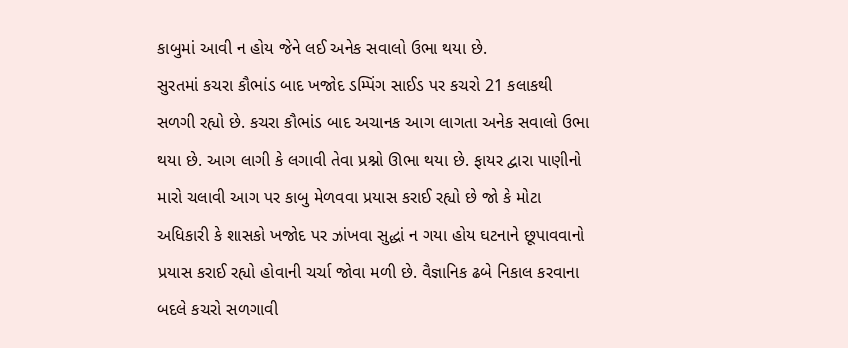કાબુમાં આવી ન હોય જેને લઈ અનેક સવાલો ઉભા થયા છે.
સુરતમાં કચરા કૌભાંડ બાદ ખજોદ ડમ્પિંગ સાઈડ પર કચરો 21 કલાકથી સળગી રહ્યો છે. કચરા કૌભાંડ બાદ અચાનક આગ લાગતા અનેક સવાલો ઉભા થયા છે. આગ લાગી કે લગાવી તેવા પ્રશ્નો ઊભા થયા છે. ફાયર દ્વારા પાણીનો મારો ચલાવી આગ પર કાબુ મેળવવા પ્રયાસ કરાઈ રહ્યો છે જો કે મોટા અધિકારી કે શાસકો ખજોદ પર ઝાંખવા સુદ્ધાં ન ગયા હોય ઘટનાને છૂપાવવાનો પ્રયાસ કરાઈ રહ્યો હોવાની ચર્ચા જોવા મળી છે. વૈજ્ઞાનિક ઢબે નિકાલ કરવાના બદલે કચરો સળગાવી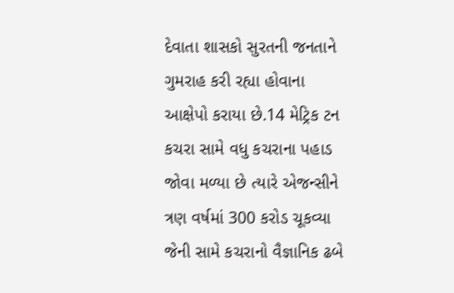દેવાતા શાસકો સુરતની જનતાને ગુમરાહ કરી રહ્યા હોવાના આક્ષેપો કરાયા છે.14 મેટ્રિક ટન કચરા સામે વધુ કચરાના પહાડ જોવા મળ્યા છે ત્યારે એજન્સીને ત્રણ વર્ષમાં 300 કરોડ ચૂકવ્યા જેની સામે કચરાનો વૈજ્ઞાનિક ઢબે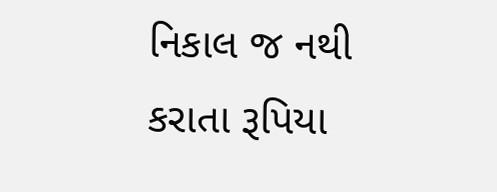નિકાલ જ નથી કરાતા રૂપિયા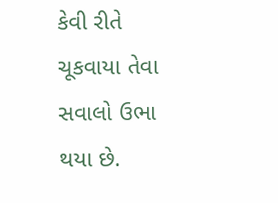કેવી રીતે ચૂકવાયા તેવા સવાલો ઉભા થયા છે.